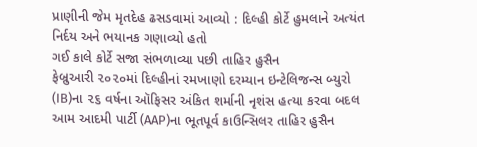પ્રાણીની જેમ મૃતદેહ ઢસડવામાં આવ્યો : દિલ્હી કોર્ટે હુમલાને અત્યંત નિર્દય અને ભયાનક ગણાવ્યો હતો
ગઈ કાલે કોર્ટે સજા સંભળાવ્યા પછી તાહિર હુસૈન
ફેબ્રુઆરી ૨૦૨૦માં દિલ્હીનાં રમખાણો દરમ્યાન ઇન્ટેલિજન્સ બ્યુરો (IB)ના ૨૬ વર્ષના ઑફિસર અંકિત શર્માની નૃશંસ હત્યા કરવા બદલ આમ આદમી પાર્ટી (AAP)ના ભૂતપૂર્વ કાઉન્સિલર તાહિર હુસૈન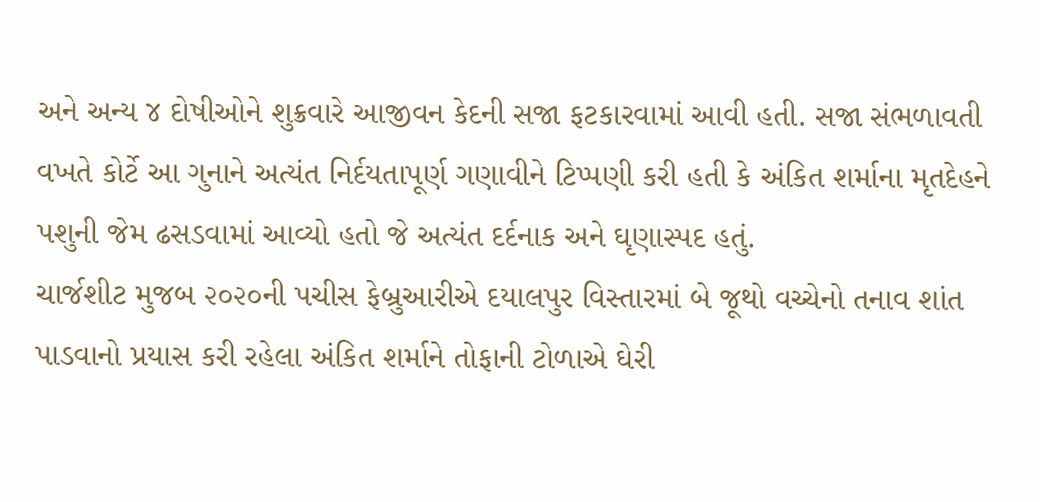અને અન્ય ૪ દોષીઓને શુક્રવારે આજીવન કેદની સજા ફટકારવામાં આવી હતી. સજા સંભળાવતી વખતે કોર્ટે આ ગુનાને અત્યંત નિર્દયતાપૂર્ણ ગણાવીને ટિપ્પણી કરી હતી કે અંકિત શર્માના મૃતદેહને પશુની જેમ ઢસડવામાં આવ્યો હતો જે અત્યંત દર્દનાક અને ઘૃણાસ્પદ હતું.
ચાર્જશીટ મુજબ ૨૦૨૦ની પચીસ ફેબ્રુઆરીએ દયાલપુર વિસ્તારમાં બે જૂથો વચ્ચેનો તનાવ શાંત પાડવાનો પ્રયાસ કરી રહેલા અંકિત શર્માને તોફાની ટોળાએ ઘેરી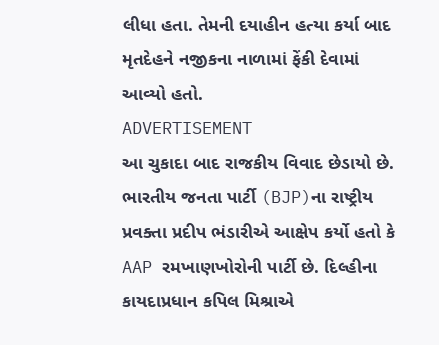લીધા હતા. તેમની દયાહીન હત્યા કર્યા બાદ મૃતદેહને નજીકના નાળામાં ફેંકી દેવામાં આવ્યો હતો.
ADVERTISEMENT
આ ચુકાદા બાદ રાજકીય વિવાદ છેડાયો છે. ભારતીય જનતા પાર્ટી (BJP)ના રાષ્ટ્રીય પ્રવક્તા પ્રદીપ ભંડારીએ આક્ષેપ કર્યો હતો કે AAP રમખાણખોરોની પાર્ટી છે. દિલ્હીના કાયદાપ્રધાન કપિલ મિશ્રાએ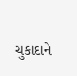ચુકાદાને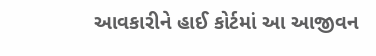આવકારીને હાઈ કોર્ટમાં આ આજીવન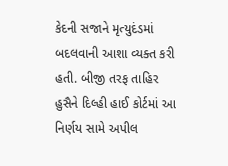કેદની સજાને મૃત્યુદંડમાં બદલવાની આશા વ્યક્ત કરી હતી. બીજી તરફ તાહિર હુસૈને દિલ્હી હાઈ કોર્ટમાં આ નિર્ણય સામે અપીલ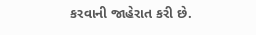કરવાની જાહેરાત કરી છે.